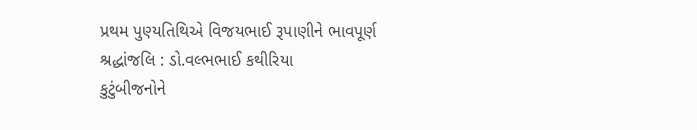પ્રથમ પુણ્યતિથિએ વિજયભાઈ રૂપાણીને ભાવપૂર્ણ શ્રદ્ધાંજલિ : ડો.વલ્ભભાઈ કથીરિયા
કુટુંબીજનોને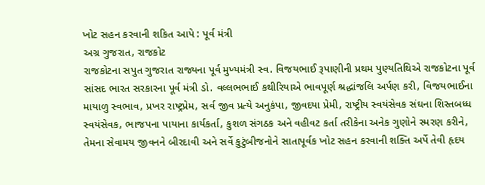ખોટ સહન કરવાની શકિત આપે : પૂર્વ મંત્રી
અગ્ર ગુજરાત, રાજકોટ
રાજકોટના સપુત ગુજરાત રાજ્યના પૂર્વ મુખ્યમંત્રી સ્વ. વિજયભાઈ રૂપાણીની પ્રથમ પુણ્યતિથિએ રાજકોટના પૂર્વ સાંસદ ભારત સરકારના પૂર્વ મંત્રી ડો. વલ્લભભાઈ કથીરિયાએ ભાવપૂર્ણ શ્રદ્ધાંજલિ અર્પણ કરી, વિજયભાઈના માયાળુ સ્વભાવ, પ્રખર રાષ્ટ્રપ્રેમ, સર્વ જીવ પ્રત્યે અનુકંપા, જીવદયા પ્રેમી, રાષ્ટ્રીય સ્વયંસેવક સંઘના શિસ્તબધ્ધ સ્વયંસેવક, ભાજપના પાયાના કાર્યકર્તા, કુશળ સંગઠક અને વહીવટ કર્તા તરીકેના અનેક ગુણોને સ્મરણ કરીને, તેમના સેવામય જીવનને બીરદાવી અને સર્વે કુટુંબીજનોને સાતાપૂર્વક ખોટ સહન કરવાની શક્તિ અર્પે તેવી હૃદય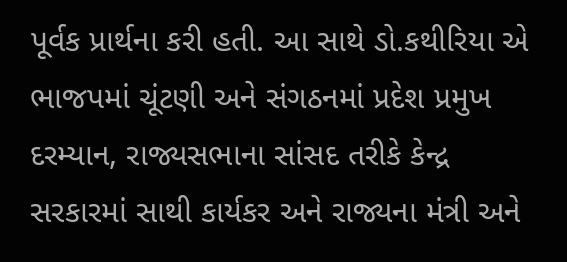પૂર્વક પ્રાર્થના કરી હતી. આ સાથે ડો.કથીરિયા એ ભાજપમાં ચૂંટણી અને સંગઠનમાં પ્રદેશ પ્રમુખ દરમ્યાન, રાજ્યસભાના સાંસદ તરીકે કેન્દ્ર સરકારમાં સાથી કાર્યકર અને રાજ્યના મંત્રી અને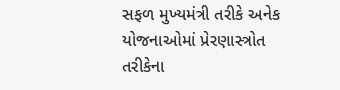સફળ મુખ્યમંત્રી તરીકે અનેક યોજનાઓમાં પ્રેરણાસ્ત્રોત તરીકેના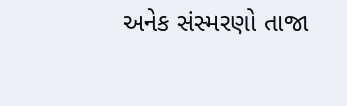અનેક સંસ્મરણો તાજા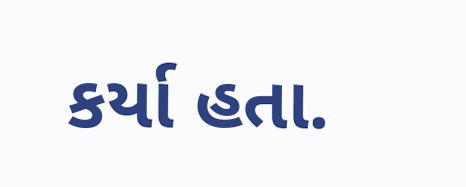કર્યા હતા.